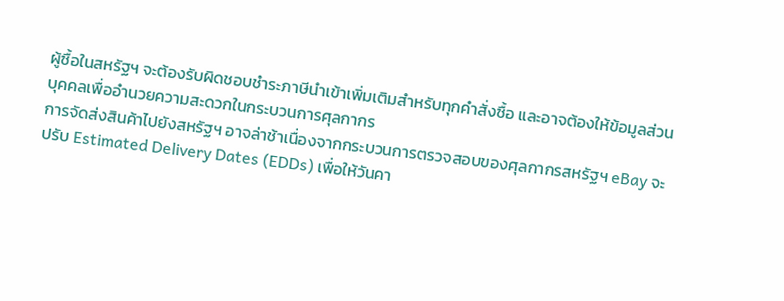ผู้ซื้อในสหรัฐฯ จะต้องรับผิดชอบชำระภาษีนำเข้าเพิ่มเติมสำหรับทุกคำสั่งซื้อ และอาจต้องให้ข้อมูลส่วนบุคคลเพื่ออำนวยความสะดวกในกระบวนการศุลกากร
การจัดส่งสินค้าไปยังสหรัฐฯ อาจล่าช้าเนื่องจากกระบวนการตรวจสอบของศุลกากรสหรัฐฯ eBay จะปรับ Estimated Delivery Dates (EDDs) เพื่อให้วันคา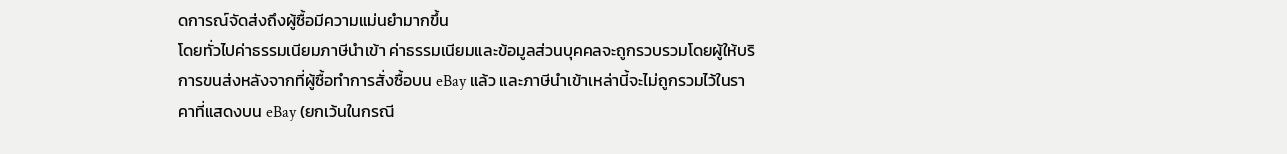ดการณ์จัดส่งถึงผู้ซื้อมีความแม่นยำมากขึ้น
โดยทั่วไปค่าธรรมเนียมภาษีนำเข้า ค่าธรรมเนียมและข้อมูลส่วนบุคคลจะถูกรวบรวมโดยผู้ให้บริการขนส่งหลังจากที่ผู้ซื้อทำการสั่งซื้อบน eBay แล้ว และภาษีนำเข้าเหล่านี้จะไม่ถูกรวมไว้ในราคาที่แสดงบน eBay (ยกเว้นในกรณี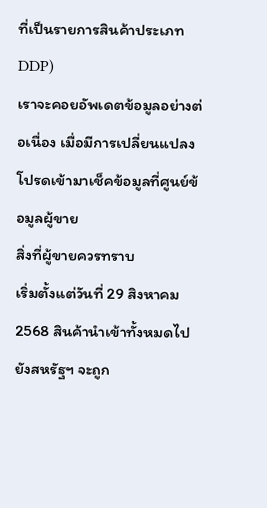ที่เป็นรายการสินค้าประเภท DDP)
เราจะคอยอัพเดตข้อมูลอย่างต่อเนื่อง เมื่อมีการเปลี่ยนแปลง โปรดเข้ามาเช็คข้อมูลที่ศูนย์ข้อมูลผู้ขาย
สิ่งที่ผู้ขายควรทราบ
เริ่มตั้งแต่วันที่ 29 สิงหาคม 2568 สินค้านำเข้าทั้งหมดไปยังสหรัฐฯ จะถูก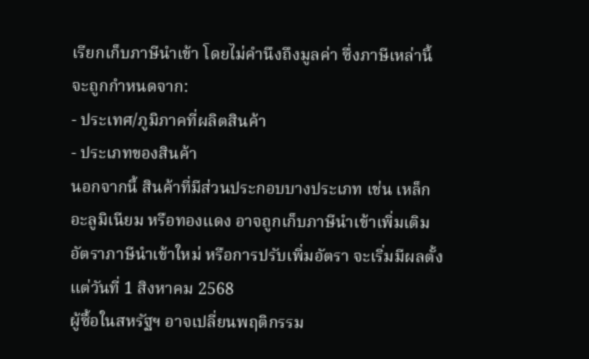เรียกเก็บภาษีนำเข้า โดยไม่คำนึงถึงมูลค่า ซึ่งภาษีเหล่านี้จะถูกกำหนดจาก:
- ประเทศ/ภูมิภาคที่ผลิตสินค้า
- ประเภทของสินค้า
นอกจากนี้ สินค้าที่มีส่วนประกอบบางประเภท เช่น เหล็ก อะลูมิเนียม หรือทองแดง อาจถูกเก็บภาษีนำเข้าเพิ่มเติม
อัตราภาษีนำเข้าใหม่ หรือการปรับเพิ่มอัตรา จะเริ่มมีผลตั้งแต่วันที่ 1 สิงหาคม 2568
ผู้ซื้อในสหรัฐฯ อาจเปลี่ยนพฤติกรรม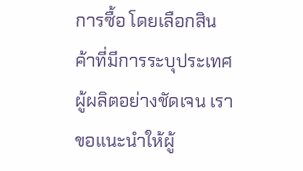การซื้อ โดยเลือกสินค้าที่มีการระบุประเทศผู้ผลิตอย่างชัดเจน เราขอแนะนำให้ผู้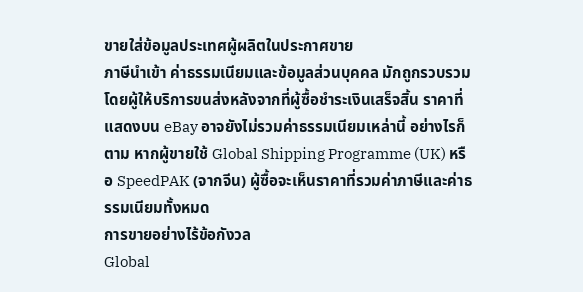ขายใส่ข้อมูลประเทศผู้ผลิตในประกาศขาย
ภาษีนำเข้า ค่าธรรมเนียมและข้อมูลส่วนบุคคล มักถูกรวบรวมโดยผู้ให้บริการขนส่งหลังจากที่ผู้ซื้อชำระเงินเสร็จสิ้น ราคาที่แสดงบน eBay อาจยังไม่รวมค่าธรรมเนียมเหล่านี้ อย่างไรก็ตาม หากผู้ขายใช้ Global Shipping Programme (UK) หรือ SpeedPAK (จากจีน) ผู้ซื้อจะเห็นราคาที่รวมค่าภาษีและค่าธรรมเนียมทั้งหมด
การขายอย่างไร้ข้อกังวล
Global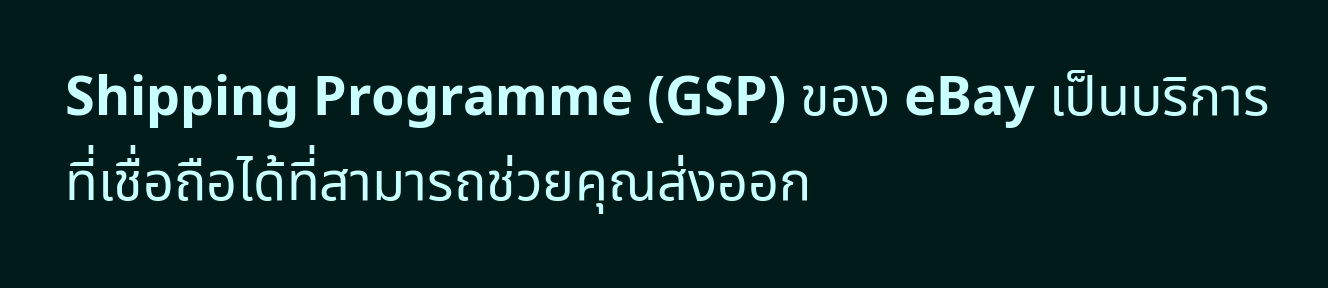Shipping Programme (GSP) ของ eBay เป็นบริการที่เชื่อถือได้ที่สามารถช่วยคุณส่งออก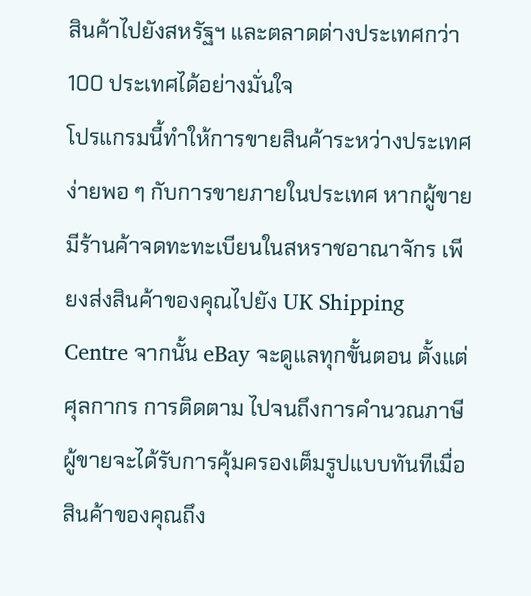สินค้าไปยังสหรัฐฯ และตลาดต่างประเทศกว่า 100 ประเทศได้อย่างมั่นใจ
โปรแกรมนี้ทำให้การขายสินค้าระหว่างประเทศง่ายพอ ๆ กับการขายภายในประเทศ หากผู้ขายมีร้านค้าจดทะทะเบียนในสหราชอาณาจักร เพียงส่งสินค้าของคุณไปยัง UK Shipping Centre จากนั้น eBay จะดูแลทุกขั้นตอน ตั้งแต่ศุลกากร การติดตาม ไปจนถึงการคำนวณภาษี ผู้ขายจะได้รับการคุ้มครองเต็มรูปแบบทันทีเมื่อสินค้าของคุณถึง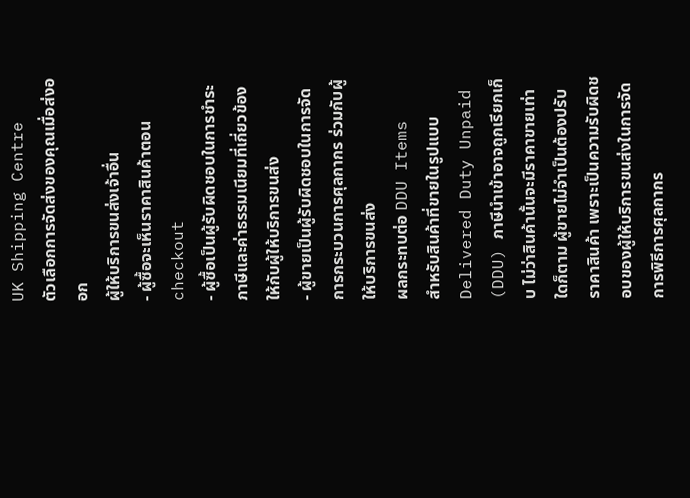UK Shipping Centre
ตัวเลือกการจัดส่งของคุณเมื่อส่งออก
ผู้ให้บริการขนส่งเจ้าอื่น
- ผู้ซื้อจะเห็นราคาสินค้าตอน checkout
- ผู้ซื้อเป็นผู้รับผิดชอบในการชำระภาษีและค่าธรรมเนียมที่เกี่ยวข้องให้กับผู้ให้บริการขนส่ง
- ผู้ขายเป็นผู้รับผิดชอบในการจัดการกระบวนการศุลกากร ร่วมกับผู้ให้บริการขนส่ง
ผลกระทบต่อ DDU Items
สำหรับสินค้าที่ขายในรูปแบบ Delivered Duty Unpaid (DDU) ภาษีนำเข้าอาจถูกเรียกเก็บ ไม่ว่าสินค้านั้นจะมีราคาขายเท่าใดก็ตาม ผู้ขายไม่จำเป็นต้องปรับราคาสินค้า เพราะเป็นความรับผิดชอบของผู้ให้บริการขนส่งในการจัดการพิธีการศุลกากร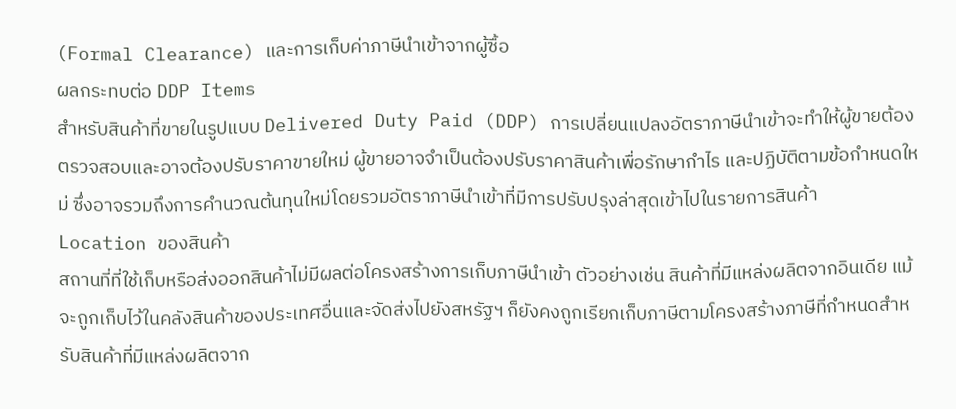(Formal Clearance) และการเก็บค่าภาษีนำเข้าจากผู้ซื้อ
ผลกระทบต่อ DDP Items
สำหรับสินค้าที่ขายในรูปแบบ Delivered Duty Paid (DDP) การเปลี่ยนแปลงอัตราภาษีนำเข้าจะทำให้ผู้ขายต้องตรวจสอบและอาจต้องปรับราคาขายใหม่ ผู้ขายอาจจำเป็นต้องปรับราคาสินค้าเพื่อรักษากำไร และปฏิบัติตามข้อกำหนดใหม่ ซึ่งอาจรวมถึงการคำนวณต้นทุนใหม่โดยรวมอัตราภาษีนำเข้าที่มีการปรับปรุงล่าสุดเข้าไปในรายการสินค้า
Location ของสินค้า
สถานที่ที่ใช้เก็บหรือส่งออกสินค้าไม่มีผลต่อโครงสร้างการเก็บภาษีนำเข้า ตัวอย่างเช่น สินค้าที่มีแหล่งผลิตจากอินเดีย แม้จะถูกเก็บไว้ในคลังสินค้าของประเทศอื่นและจัดส่งไปยังสหรัฐฯ ก็ยังคงถูกเรียกเก็บภาษีตามโครงสร้างภาษีที่กำหนดสำหรับสินค้าที่มีแหล่งผลิตจาก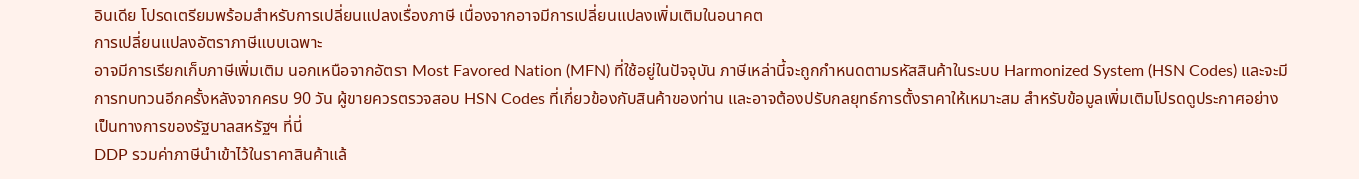อินเดีย โปรดเตรียมพร้อมสำหรับการเปลี่ยนแปลงเรื่องภาษี เนื่องจากอาจมีการเปลี่ยนแปลงเพิ่มเติมในอนาคต
การเปลี่ยนแปลงอัตราภาษีแบบเฉพาะ
อาจมีการเรียกเก็บภาษีเพิ่มเติม นอกเหนือจากอัตรา Most Favored Nation (MFN) ที่ใช้อยู่ในปัจจุบัน ภาษีเหล่านี้จะถูกกำหนดตามรหัสสินค้าในระบบ Harmonized System (HSN Codes) และจะมีการทบทวนอีกครั้งหลังจากครบ 90 วัน ผู้ขายควรตรวจสอบ HSN Codes ที่เกี่ยวข้องกับสินค้าของท่าน และอาจต้องปรับกลยุทธ์การตั้งราคาให้เหมาะสม สำหรับข้อมูลเพิ่มเติมโปรดดูประกาศอย่างเป็นทางการของรัฐบาลสหรัฐฯ ที่นี่
DDP รวมค่าภาษีนำเข้าไว้ในราคาสินค้าแล้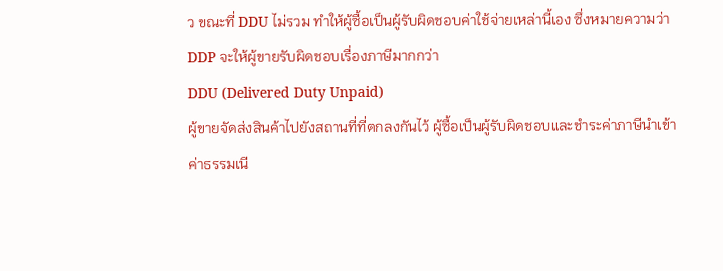ว ขณะที่ DDU ไม่รวม ทำให้ผู้ซื้อเป็นผู้รับผิดชอบค่าใช้จ่ายเหล่านี้เอง ซึ่งหมายความว่า DDP จะให้ผู้ขายรับผิดชอบเรื่องภาษีมากกว่า
DDU (Delivered Duty Unpaid)
ผู้ขายจัดส่งสินค้าไปยังสถานที่ที่ตกลงกันไว้ ผู้ซื้อเป็นผู้รับผิดชอบและชำระค่าภาษีนำเข้า ค่าธรรมเนี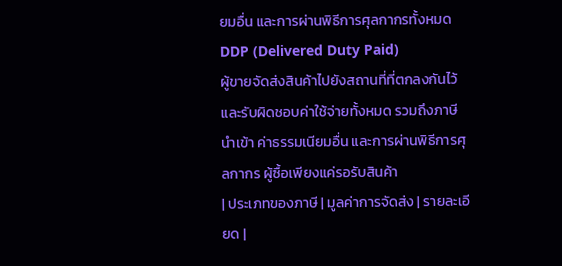ยมอื่น และการผ่านพิธีการศุลกากรทั้งหมด
DDP (Delivered Duty Paid)
ผู้ขายจัดส่งสินค้าไปยังสถานที่ที่ตกลงกันไว้ และรับผิดชอบค่าใช้จ่ายทั้งหมด รวมถึงภาษีนำเข้า ค่าธรรมเนียมอื่น และการผ่านพิธีการศุลกากร ผู้ซื้อเพียงแค่รอรับสินค้า
| ประเภทของภาษี | มูลค่าการจัดส่ง | รายละเอียด |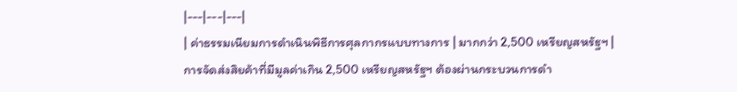|---|---|---|
| ค่าธรรมเนียมการดำเนินพิธีการศุลกากรแบบทางการ | มากกว่า 2,500 เหรียญสหรัฐฯ | การจัดส่งสิยค้าที่มีมูลค่าเกิน 2,500 เหรียญสหรัฐฯ ต้องผ่านกระบวนการดำ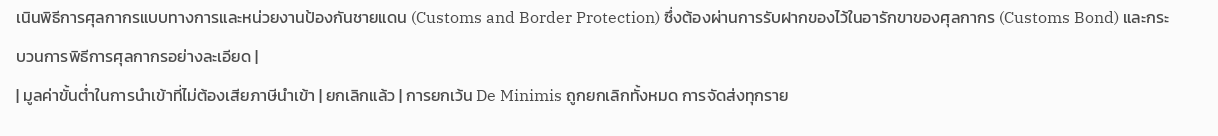เนินพิธีการศุลกากรแบบทางการและหน่วยงานป้องกันชายแดน (Customs and Border Protection) ซึ่งต้องผ่านการรับฝากของไว้ในอารักขาของศุลกากร (Customs Bond) และกระบวนการพิธีการศุลกากรอย่างละเอียด |
| มูลค่าขั้นต่ำในการนำเข้าที่ไม่ต้องเสียภาษีนำเข้า | ยกเลิกแล้ว | การยกเว้น De Minimis ถูกยกเลิกทั้งหมด การจัดส่งทุกราย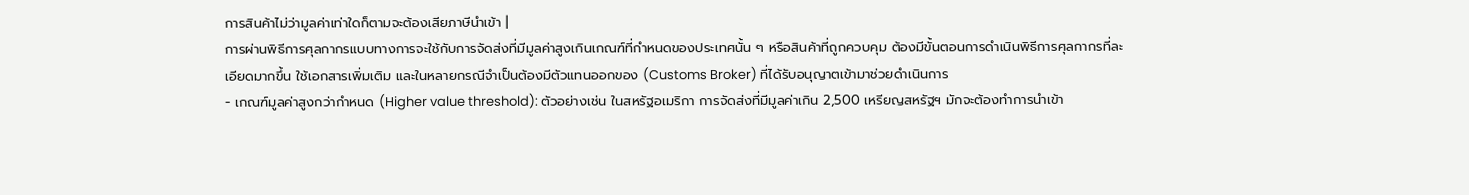การสินค้าไม่ว่ามูลค่าเท่าใดก็ตามจะต้องเสียภาษีนำเข้า |
การผ่านพิธีการศุลกากรแบบทางการจะใช้กับการจัดส่งที่มีมูลค่าสูงเกินเกณฑ์ที่กำหนดของประเทศนั้น ๆ หรือสินค้าที่ถูกควบคุม ต้องมีขั้นตอนการดำเนินพิธีการศุลกากรที่ละเอียดมากขึ้น ใช้เอกสารเพิ่มเติม และในหลายกรณีจำเป็นต้องมีตัวแทนออกของ (Customs Broker) ที่ได้รับอนุญาตเข้ามาช่วยดำเนินการ
- เกณฑ์มูลค่าสูงกว่ากำหนด (Higher value threshold): ตัวอย่างเช่น ในสหรัฐอเมริกา การจัดส่งที่มีมูลค่าเกิน 2,500 เหรียญสหรัฐฯ มักจะต้องทำการนำเข้า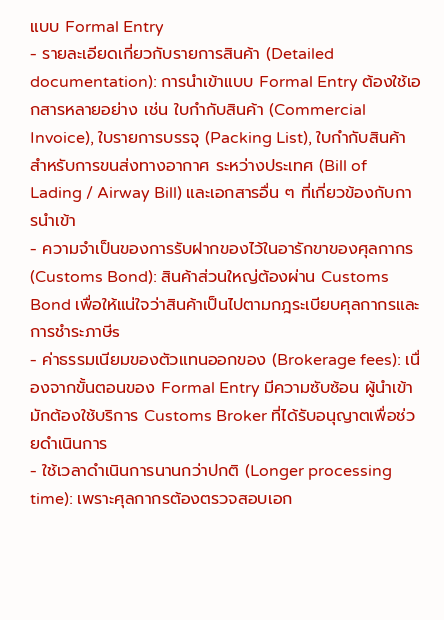แบบ Formal Entry
- รายละเอียดเกี่ยวกับรายการสินค้า (Detailed documentation): การนำเข้าแบบ Formal Entry ต้องใช้เอกสารหลายอย่าง เช่น ใบกำกับสินค้า (Commercial Invoice), ใบรายการบรรจุ (Packing List), ใบกำกับสินค้าสำหรับการขนส่งทางอากาศ ระหว่างประเทศ (Bill of Lading / Airway Bill) และเอกสารอื่น ๆ ที่เกี่ยวข้องกับการนำเข้า
- ความจำเป็นของการรับฝากของไว้ในอารักขาของศุลกากร (Customs Bond): สินค้าส่วนใหญ่ต้องผ่าน Customs Bond เพื่อให้แน่ใจว่าสินค้าเป็นไปตามกฎระเบียบศุลกากรและการชำระภาษีs
- ค่าธรรมเนียมของตัวแทนออกของ (Brokerage fees): เนื่องจากขั้นตอนของ Formal Entry มีความซับซ้อน ผู้นำเข้ามักต้องใช้บริการ Customs Broker ที่ได้รับอนุญาตเพื่อช่วยดำเนินการ
- ใช้เวลาดำเนินการนานกว่าปกติ (Longer processing time): เพราะศุลกากรต้องตรวจสอบเอก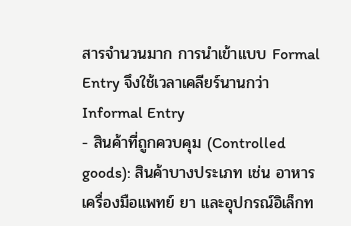สารจำนวนมาก การนำเข้าแบบ Formal Entry จึงใช้เวลาเคลียร์นานกว่า Informal Entry
- สินค้าที่ถูกควบคุม (Controlled goods): สินค้าบางประเภท เช่น อาหาร เครื่องมือแพทย์ ยา และอุปกรณ์อิเล็กท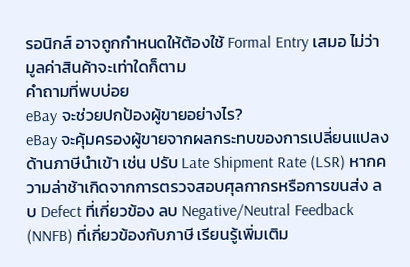รอนิกส์ อาจถูกกำหนดให้ต้องใช้ Formal Entry เสมอ ไม่ว่ามูลค่าสินค้าจะเท่าใดก็ตาม
คำถามที่พบบ่อย
eBay จะช่วยปกป้องผู้ขายอย่างไร?
eBay จะคุ้มครองผู้ขายจากผลกระทบของการเปลี่ยนแปลงด้านภาษีนำเข้า เช่น ปรับ Late Shipment Rate (LSR) หากความล่าช้าเกิดจากการตรวจสอบศุลกากรหรือการขนส่ง ลบ Defect ที่เกี่ยวข้อง ลบ Negative/Neutral Feedback (NNFB) ที่เกี่ยวข้องกับภาษี เรียนรู้เพิ่มเติม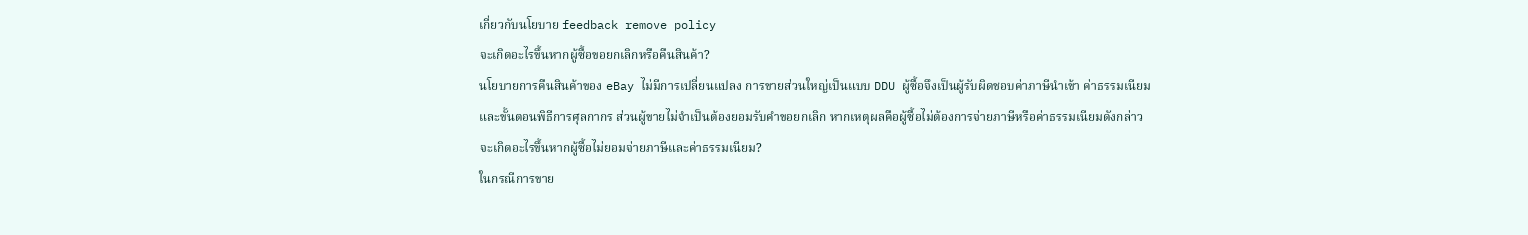เกี่ยวกับนโยบาย feedback remove policy
จะเกิดอะไรขึ้นหากผู้ซื้อขอยกเลิกหรือคืนสินค้า?
นโยบายการคืนสินค้าของ eBay ไม่มีการเปลี่ยนแปลง การขายส่วนใหญ่เป็นแบบ DDU ผู้ซื้อจึงเป็นผู้รับผิดชอบค่าภาษีนำเข้า ค่าธรรมเนียม และขั้นตอนพิธีการศุลกากร ส่วนผู้ขายไม่จำเป็นต้องยอมรับคำขอยกเลิก หากเหตุผลคือผู้ซื้อไม่ต้องการจ่ายภาษีหรือค่าธรรมเนียมดังกล่าว
จะเกิดอะไรขึ้นหากผู้ซื้อไม่ยอมจ่ายภาษีและค่าธรรมเนียม?
ในกรณีการขาย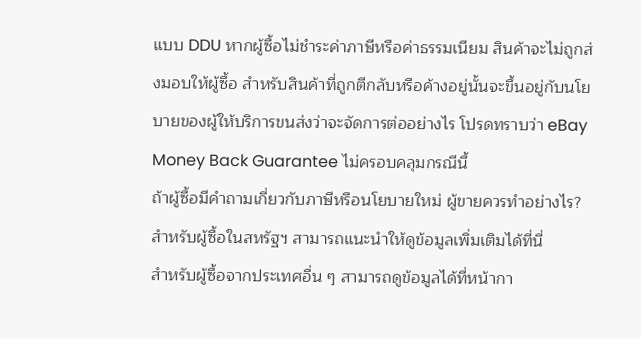แบบ DDU หากผู้ซื้อไม่ชำระค่าภาษีหรือค่าธรรมเนียม สินค้าจะไม่ถูกส่งมอบให้ผู้ซื้อ สำหรับสินค้าที่ถูกตีกลับหรือค้างอยู่นั้นจะขึ้นอยู่กับนโยบายของผู้ให้บริการขนส่งว่าจะจัดการต่ออย่างไร โปรดทราบว่า eBay Money Back Guarantee ไม่ครอบคลุมกรณีนี้
ถ้าผู้ซื้อมีคำถามเกี่ยวกับภาษีหรือนโยบายใหม่ ผู้ขายควรทำอย่างไร?
สำหรับผู้ซื้อในสหรัฐฯ สามารถแนะนำให้ดูข้อมูลเพิ่มเติมได้ที่นี่
สำหรับผู้ซื้อจากประเทศอื่น ๆ สามารถดูข้อมูลได้ที่หน้ากา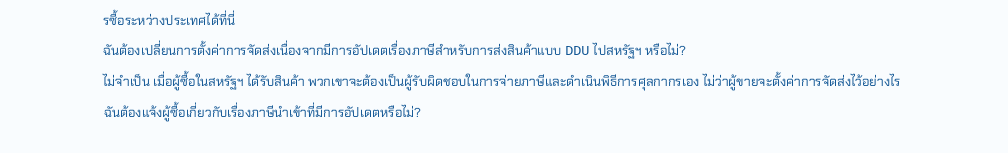รซื้อระหว่างประเทศได้ที่นี่
ฉันต้องเปลี่ยนการตั้งค่าการจัดส่งเนื่องจากมีการอัปเดตเรื่องภาษีสำหรับการส่งสินค้าแบบ DDU ไปสหรัฐฯ หรือไม่?
ไม่จำเป็น เมื่อผู้ซื้อในสหรัฐฯ ได้รับสินค้า พวกเขาจะต้องเป็นผู้รับผิดชอบในการจ่ายภาษีและดำเนินพิธีการศุลกากรเอง ไม่ว่าผู้ขายจะตั้งค่าการจัดส่งไว้อย่างไร
ฉันต้องแจ้งผู้ซื้อเกี่ยวกับเรื่องภาษีนำเข้าที่มีการอัปเดตหรือไม่?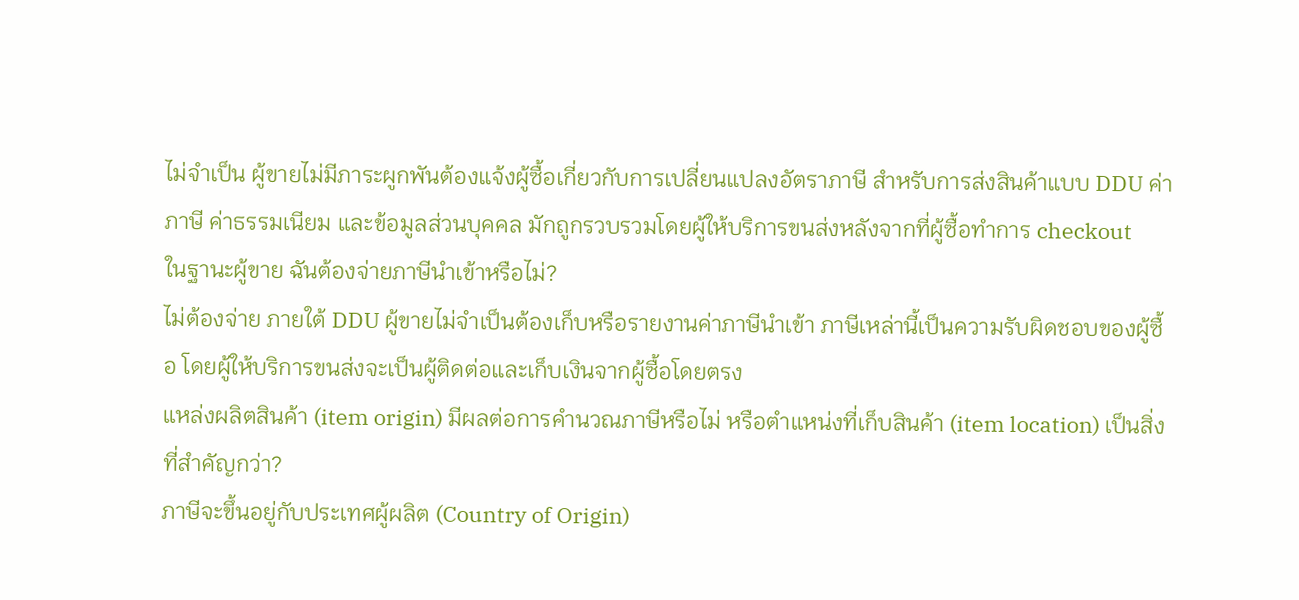ไม่จำเป็น ผู้ขายไม่มีภาระผูกพันต้องแจ้งผู้ซื้อเกี่ยวกับการเปลี่ยนแปลงอัตราภาษี สำหรับการส่งสินค้าแบบ DDU ค่าภาษี ค่าธรรมเนียม และข้อมูลส่วนบุคคล มักถูกรวบรวมโดยผู้ให้บริการขนส่งหลังจากที่ผู้ซื้อทำการ checkout
ในฐานะผู้ขาย ฉันต้องจ่ายภาษีนำเข้าหรือไม่?
ไม่ต้องจ่าย ภายใต้ DDU ผู้ขายไม่จำเป็นต้องเก็บหรือรายงานค่าภาษีนำเข้า ภาษีเหล่านี้เป็นความรับผิดชอบของผู้ซื้อ โดยผู้ให้บริการขนส่งจะเป็นผู้ติดต่อและเก็บเงินจากผู้ซื้อโดยตรง
แหล่งผลิตสินค้า (item origin) มีผลต่อการคำนวณภาษีหรือไม่ หรือตำแหน่งที่เก็บสินค้า (item location) เป็นสิ่งที่สำคัญกว่า?
ภาษีจะขึ้นอยู่กับประเทศผู้ผลิต (Country of Origin)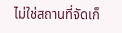ไม่ใช่สถานที่จัดเก็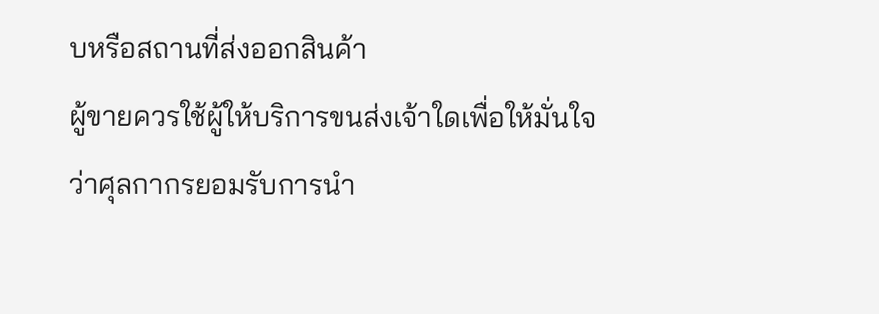บหรือสถานที่ส่งออกสินค้า
ผู้ขายควรใช้ผู้ให้บริการขนส่งเจ้าใดเพื่อให้มั่นใจว่าศุลกากรยอมรับการนำ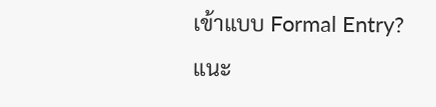เข้าแบบ Formal Entry?
แนะ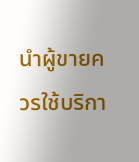นำผู้ขายควรใช้บริกา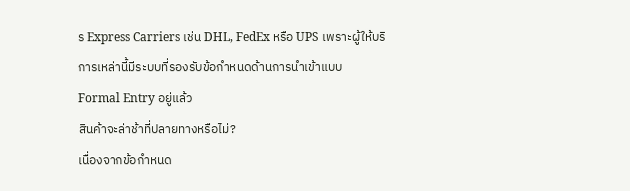ร Express Carriers เช่น DHL, FedEx หรือ UPS เพราะผู้ให้บริการเหล่านี้มีระบบที่รองรับข้อกำหนดด้านการนำเข้าแบบ Formal Entry อยู่แล้ว
สินค้าจะล่าช้าที่ปลายทางหรือไม่?
เนื่องจากข้อกำหนด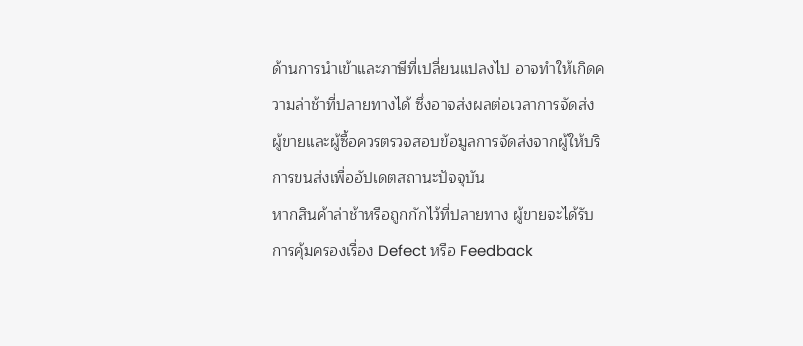ด้านการนำเข้าและภาษีที่เปลี่ยนแปลงไป อาจทำให้เกิดความล่าช้าที่ปลายทางได้ ซึ่งอาจส่งผลต่อเวลาการจัดส่ง ผู้ขายและผู้ซื้อควรตรวจสอบข้อมูลการจัดส่งจากผู้ให้บริการขนส่งเพื่ออัปเดตสถานะปัจจุบัน
หากสินค้าล่าช้าหรือถูกกักไว้ที่ปลายทาง ผู้ขายจะได้รับการคุ้มครองเรื่อง Defect หรือ Feedback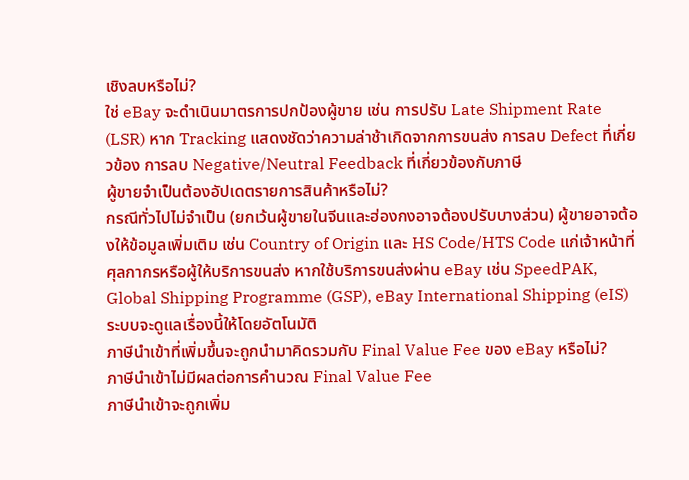เชิงลบหรือไม่?
ใช่ eBay จะดำเนินมาตรการปกป้องผู้ขาย เช่น การปรับ Late Shipment Rate (LSR) หาก Tracking แสดงชัดว่าความล่าช้าเกิดจากการขนส่ง การลบ Defect ที่เกี่ยวข้อง การลบ Negative/Neutral Feedback ที่เกี่ยวข้องกับภาษี
ผู้ขายจำเป็นต้องอัปเดตรายการสินค้าหรือไม่?
กรณีทั่วไปไม่จำเป็น (ยกเว้นผู้ขายในจีนและฮ่องกงอาจต้องปรับบางส่วน) ผู้ขายอาจต้องให้ข้อมูลเพิ่มเติม เช่น Country of Origin และ HS Code/HTS Code แก่เจ้าหน้าที่ศุลกากรหรือผู้ให้บริการขนส่ง หากใช้บริการขนส่งผ่าน eBay เช่น SpeedPAK, Global Shipping Programme (GSP), eBay International Shipping (eIS) ระบบจะดูแลเรื่องนี้ให้โดยอัตโนมัติ
ภาษีนำเข้าที่เพิ่มขึ้นจะถูกนำมาคิดรวมกับ Final Value Fee ของ eBay หรือไม่?
ภาษีนำเข้าไม่มีผลต่อการคำนวณ Final Value Fee
ภาษีนำเข้าจะถูกเพิ่ม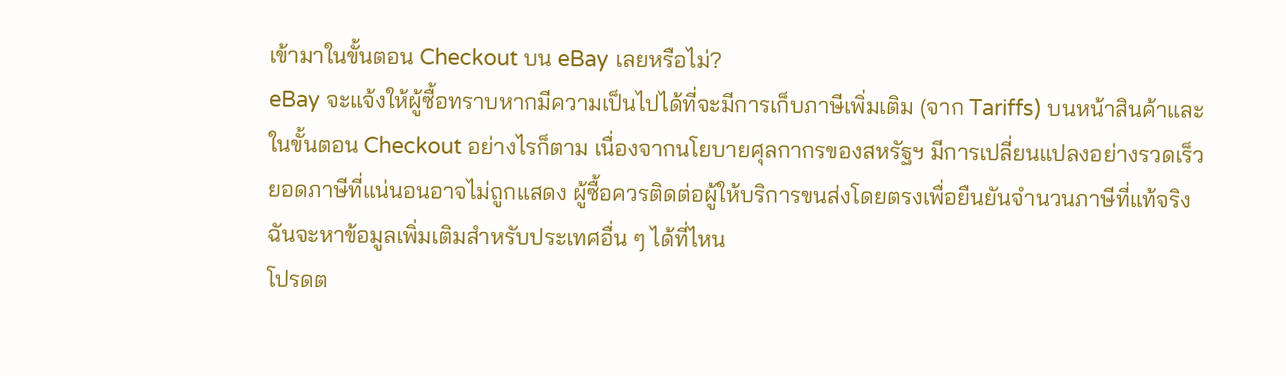เข้ามาในขั้นตอน Checkout บน eBay เลยหรือไม่?
eBay จะแจ้งให้ผู้ซื้อทราบหากมีความเป็นไปได้ที่จะมีการเก็บภาษีเพิ่มเติม (จาก Tariffs) บนหน้าสินค้าและในขั้นตอน Checkout อย่างไรก็ตาม เนื่องจากนโยบายศุลกากรของสหรัฐฯ มีการเปลี่ยนแปลงอย่างรวดเร็ว ยอดภาษีที่แน่นอนอาจไม่ถูกแสดง ผู้ซื้อควรติดต่อผู้ให้บริการขนส่งโดยตรงเพื่อยืนยันจำนวนภาษีที่แท้จริง
ฉันจะหาข้อมูลเพิ่มเติมสำหรับประเทศอื่น ๆ ได้ที่ไหน
โปรดต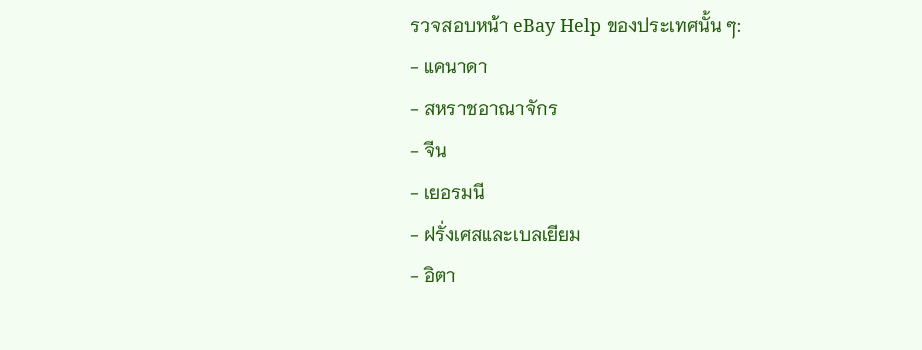รวจสอบหน้า eBay Help ของประเทศนั้น ๆ:
- แคนาดา
- สหราชอาณาจักร
- จีน
- เยอรมนี
- ฝรั่งเศสและเบลเยียม
- อิตา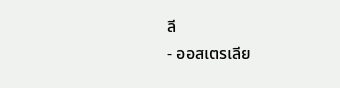ลี
- ออสเตรเลีย